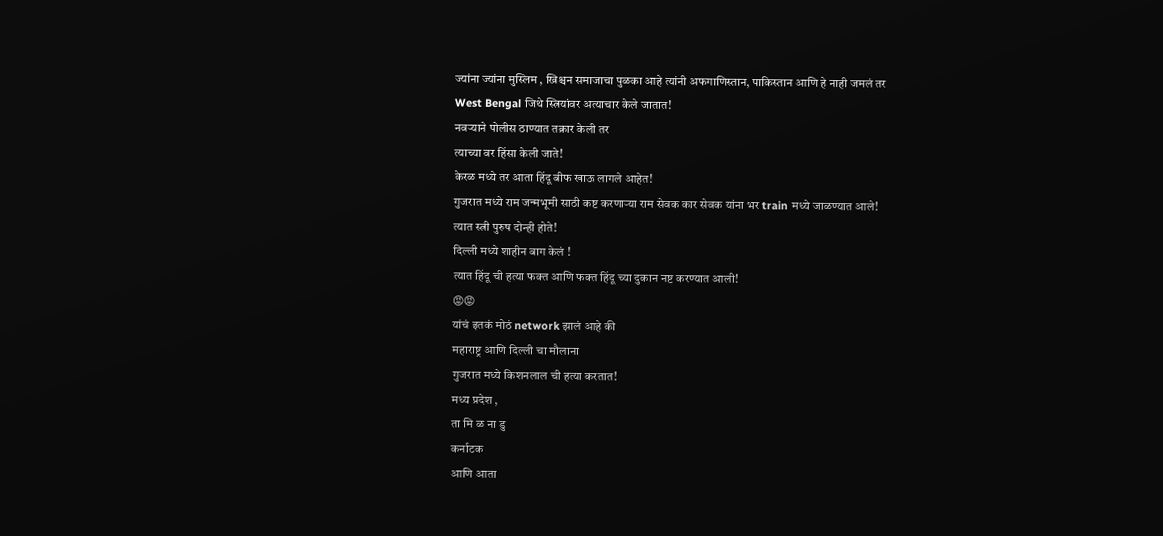ज्यांना ज्यांना मुस्लिम , ख्रिश्चन समाजाचा पुळका आहे त्यांनी अफगाणिस्तान, पाकिस्तान आणि हे नाही जमलं तर
West Bengal जिथे स्त्रियांवर अत्याचार केले जातात!
नवऱ्याने पोलीस ठाण्यात तक्रार केली तर
त्याच्या वर हिंसा केली जाते!
केरळ मध्ये तर आता हिंदू बीफ खाऊ लागले आहेत!
गुजरात मध्ये राम जन्मभूमी साठी कष्ट करणाऱ्या राम सेवक कार सेवक यांना भर train मध्ये जाळण्यात आले!
त्यात स्त्री पुरुष दोन्ही होते!
दिल्ली मध्ये शाहीन बाग केलं !
त्यात हिंदू ची हत्या फक्त आणि फक्त हिंदू च्या दुकान नष्ट करण्यात आली!
😡😡
यांचं इतकं मोठं network झालं आहे की
महाराष्ट्र आणि दिल्ली चा मौलाना
गुजरात मध्ये किशनलाल ची हत्या करतात!
मध्य प्रदेश ,
ता मि ळ ना डु
कर्नाटक
आणि आता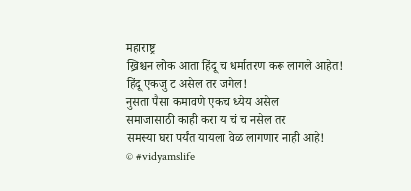महाराष्ट्र
ख्रिश्चन लोक आता हिंदू च धर्मातरण करू लागले आहेत!
हिंदू एकजु ट असेल तर जगेल!
नुसता पैसा कमावणे एकच ध्येय असेल
समाजासाठी काही करा य चं च नसेल तर
समस्या घरा पर्यंत यायला वेळ लागणार नाही आहे!
© #vidyamslife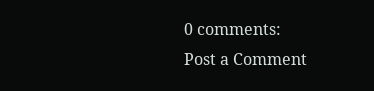0 comments:
Post a Comment